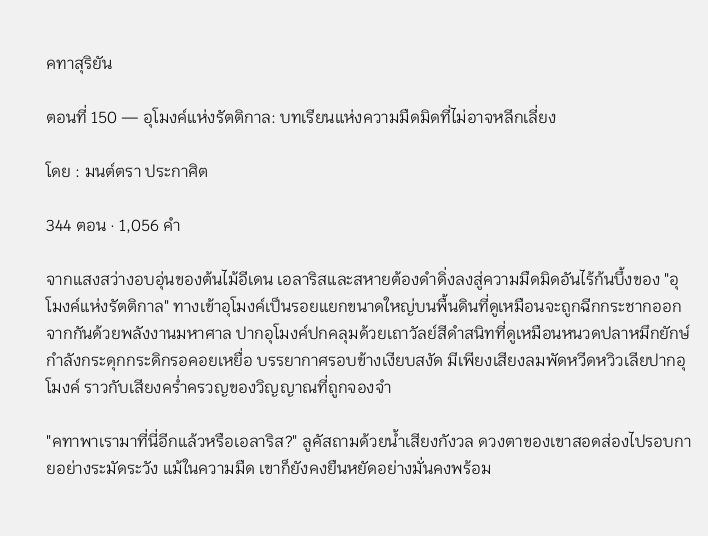คทาสุริยัน

ตอนที่ 150 — อุโมงค์แห่งรัตติกาล: บทเรียนแห่งความมืดมิดที่ไม่อาจหลีกเลี่ยง

โดย : มนต์ตรา ประกาศิต

344 ตอน · 1,056 คำ

จากแสงสว่างอบอุ่นของต้นไม้อีเดน เอลาริสและสหายต้องดำดิ่งลงสู่ความมืดมิดอันไร้ก้นบึ้งของ "อุโมงค์แห่งรัตติกาล" ทางเข้าอุโมงค์เป็นรอยแยกขนาดใหญ่บนพื้นดินที่ดูเหมือนจะถูกฉีกกระชากออกจากกันด้วยพลังงานมหาศาล ปากอุโมงค์ปกคลุมด้วยเถาวัลย์สีดำสนิทที่ดูเหมือนหนวดปลาหมึกยักษ์ กำลังกระดุกกระดิกรอคอยเหยื่อ บรรยากาศรอบข้างเงียบสงัด มีเพียงเสียงลมพัดหวีดหวิวเลียปากอุโมงค์ ‌ราวกับเสียงคร่ำครวญของวิญญาณที่ถูกจองจำ

"คทาพาเรามาที่นี่อีกแล้วหรือเอลาริส?" ลูคัสถามด้วยน้ำเสียงกังวล ดวงตาของเขาสอดส่องไปรอบกายอย่างระมัดระวัง แม้ในความมืด เขาก็ยังคงยืนหยัดอย่างมั่นคงพร้อม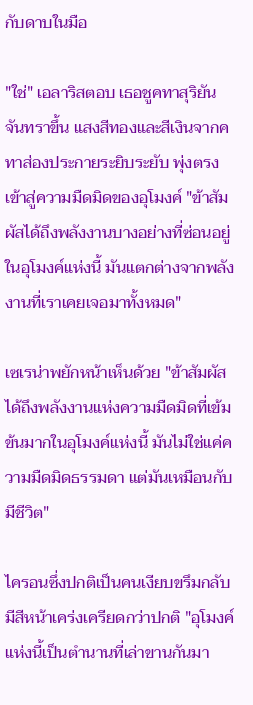กับดาบในมือ

"ใช่" เอลาริสตอบ เธอชูคทาสุริยันจันทราขึ้น แสงสีทองและสีเงินจากคทาส่องประกายระยิบระยับ พุ่งตรงเข้าสู่ความมืดมิดของอุโมงค์ "ข้าสัมผัสได้ถึงพลังงานบางอย่างที่ซ่อนอยู่ในอุโมงค์แห่งนี้ มันแตกต่างจากพลังงานที่เราเคยเจอมาทั้งหมด"

เซเรน่าพยักหน้าเห็นด้วย "ข้าสัมผัสได้ถึงพลังงานแห่งความมืดมิดที่เข้มข้นมากในอุโมงค์แห่งนี้ มันไม่ใช่แค่ความมืดมิดธรรมดา แต่มันเหมือนกับมีชีวิต"

ไครอนซึ่งปกติเป็นคนเงียบขรึมกลับมีสีหน้าเคร่งเครียดกว่าปกติ "อุโมงค์แห่งนี้เป็นตำนานที่เล่าขานกันมา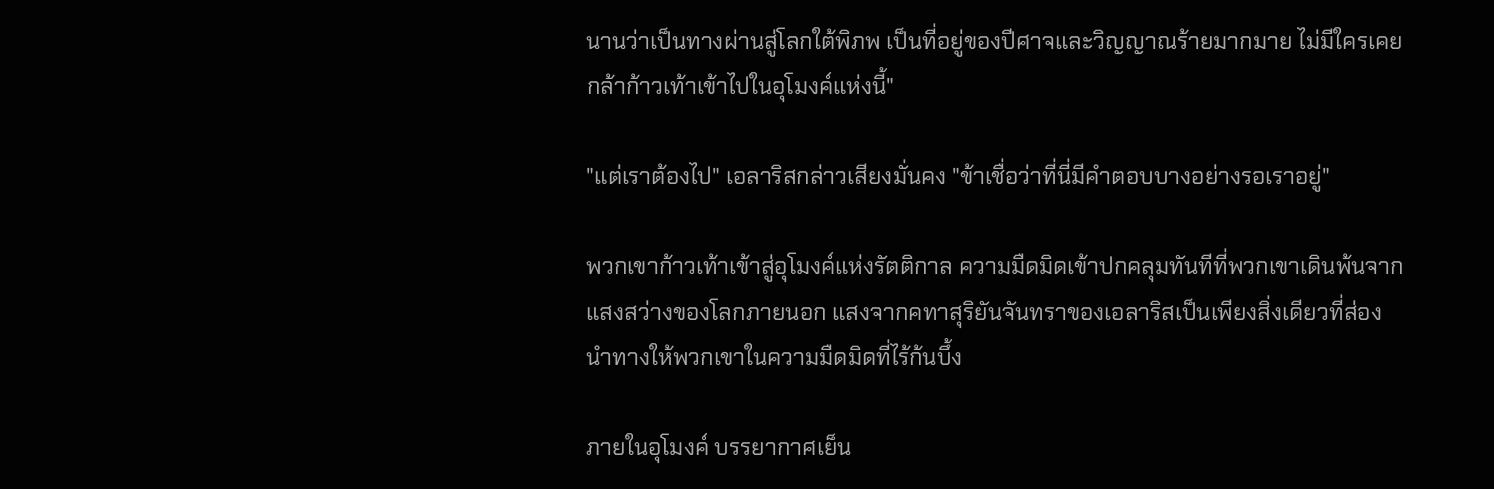นานว่าเป็นทางผ่านสู่โลกใต้พิภพ เป็นที่อยู่ของปีศาจและวิญญาณร้ายมากมาย ‍ไม่มีใครเคยกล้าก้าวเท้าเข้าไปในอุโมงค์แห่งนี้"

"แต่เราต้องไป" เอลาริสกล่าวเสียงมั่นคง "ข้าเชื่อว่าที่นี่มีคำตอบบางอย่างรอเราอยู่"

พวกเขาก้าวเท้าเข้าสู่อุโมงค์แห่งรัตติกาล ความมืดมิดเข้าปกคลุมทันทีที่พวกเขาเดินพ้นจากแสงสว่างของโลกภายนอก แสงจากคทาสุริยันจันทราของเอลาริสเป็นเพียงสิ่งเดียวที่ส่องนำทางให้พวกเขาในความมืดมิดที่ไร้ก้นบึ้ง

ภายในอุโมงค์ บรรยากาศเย็น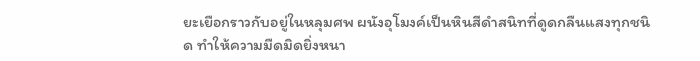ยะเยือกราวกับอยู่ในหลุมศพ ผนังอุโมงค์เป็นหินสีดำสนิทที่ดูดกลืนแสงทุกชนิด ทำให้ความมืดมิดยิ่งหนา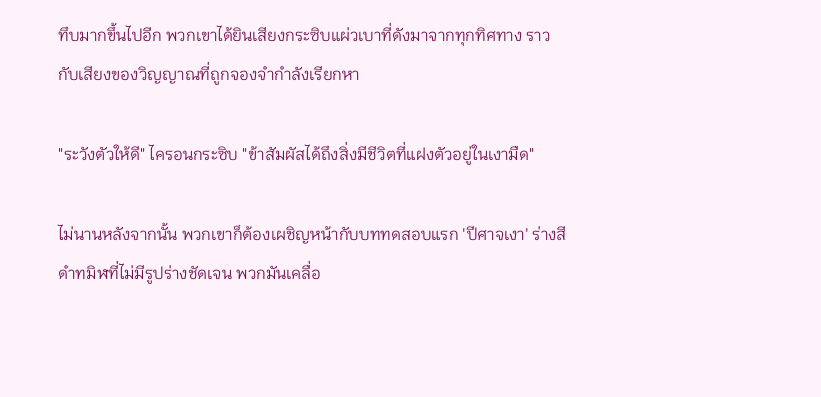ทึบมากขึ้นไปอีก ‌พวกเขาได้ยินเสียงกระซิบแผ่วเบาที่ดังมาจากทุกทิศทาง ราวกับเสียงของวิญญาณที่ถูกจองจำกำลังเรียกหา

"ระวังตัวให้ดี" ไครอนกระซิบ "ข้าสัมผัสได้ถึงสิ่งมีชีวิตที่แฝงตัวอยู่ในเงามืด"

ไม่นานหลังจากนั้น พวกเขาก็ต้องเผชิญหน้ากับบททดสอบแรก 'ปีศาจเงา' ร่างสีดำทมิฬที่ไม่มีรูปร่างชัดเจน พวกมันเคลื่อ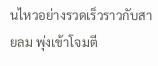นไหวอย่างรวดเร็วราวกับสายลม ‍พุ่งเข้าโจมตี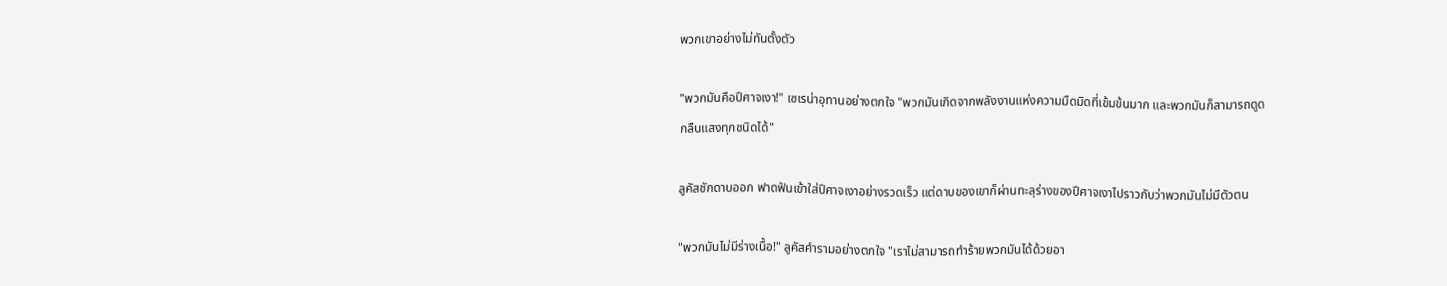พวกเขาอย่างไม่ทันตั้งตัว

"พวกมันคือปีศาจเงา!" เซเรน่าอุทานอย่างตกใจ "พวกมันเกิดจากพลังงานแห่งความมืดมิดที่เข้มข้นมาก และพวกมันก็สามารถดูดกลืนแสงทุกชนิดได้"

ลูคัสชักดาบออก ฟาดฟันเข้าใส่ปีศาจเงาอย่างรวดเร็ว แต่ดาบของเขาก็ผ่านทะลุร่างของปีศาจเงาไปราวกับว่าพวกมันไม่มีตัวตน

"พวกมันไม่มีร่างเนื้อ!" ลูคัสคำรามอย่างตกใจ "เราไม่สามารถทำร้ายพวกมันได้ด้วยอา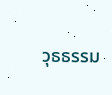วุธธรรม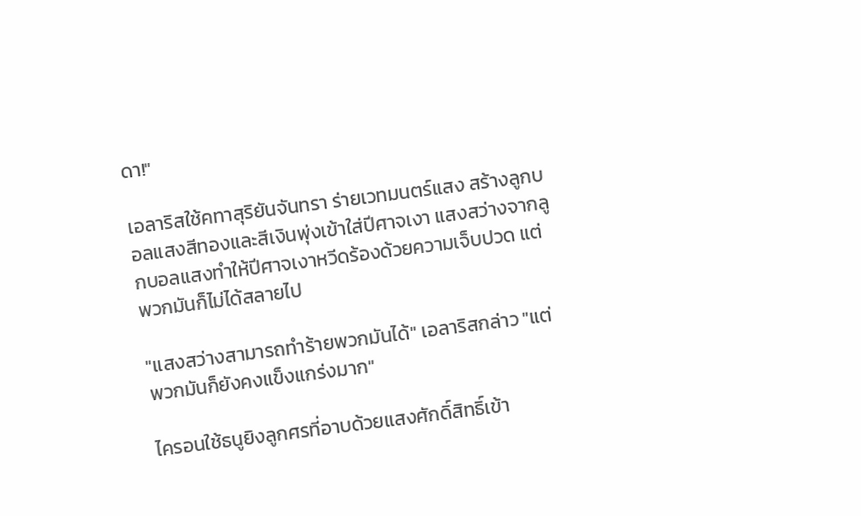ดา!"

เอลาริสใช้คทาสุริยันจันทรา ร่ายเวทมนตร์แสง สร้างลูกบอลแสงสีทองและสีเงินพุ่งเข้าใส่ปีศาจเงา แสงสว่างจากลูกบอลแสงทำให้ปีศาจเงาหวีดร้องด้วยความเจ็บปวด แต่พวกมันก็ไม่ได้สลายไป

"แสงสว่างสามารถทำร้ายพวกมันได้" เอลาริสกล่าว "แต่พวกมันก็ยังคงแข็งแกร่งมาก"

ไครอนใช้ธนูยิงลูกศรที่อาบด้วยแสงศักดิ์สิทธิ์เข้า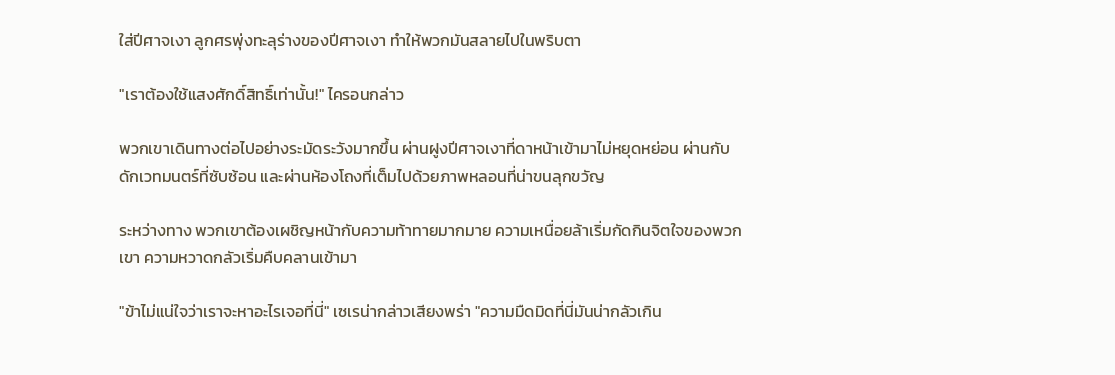ใส่ปีศาจเงา ลูกศรพุ่งทะลุร่างของปีศาจเงา ทำให้พวกมันสลายไปในพริบตา

"เราต้องใช้แสงศักดิ์สิทธิ์เท่านั้น!" ไครอนกล่าว

พวกเขาเดินทางต่อไปอย่างระมัดระวังมากขึ้น ผ่านฝูงปีศาจเงาที่ดาหน้าเข้ามาไม่หยุดหย่อน ผ่านกับดักเวทมนตร์ที่ซับซ้อน และผ่านห้องโถงที่เต็มไปด้วยภาพหลอนที่น่าขนลุกขวัญ

ระหว่างทาง พวกเขาต้องเผชิญหน้ากับความท้าทายมากมาย ความเหนื่อยล้าเริ่มกัดกินจิตใจของพวกเขา ความหวาดกลัวเริ่มคืบคลานเข้ามา

"ข้าไม่แน่ใจว่าเราจะหาอะไรเจอที่นี่" เซเรน่ากล่าวเสียงพร่า "ความมืดมิดที่นี่มันน่ากลัวเกิน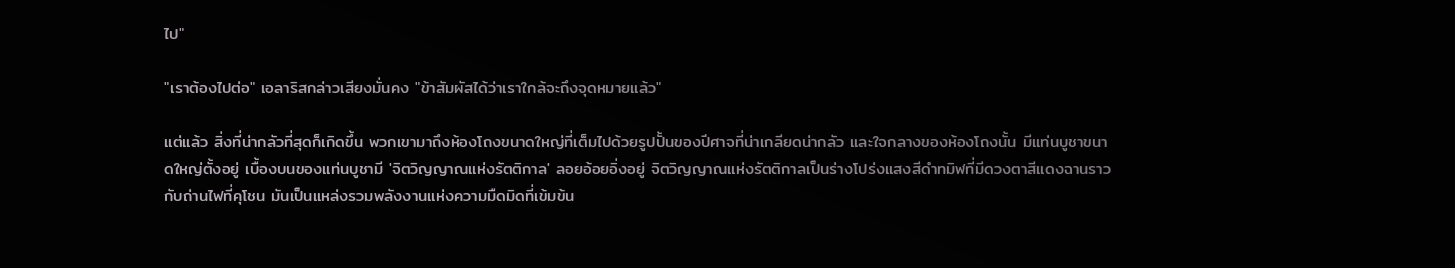ไป"

"เราต้องไปต่อ" เอลาริสกล่าวเสียงมั่นคง "ข้าสัมผัสได้ว่าเราใกล้จะถึงจุดหมายแล้ว"

แต่แล้ว สิ่งที่น่ากลัวที่สุดก็เกิดขึ้น พวกเขามาถึงห้องโถงขนาดใหญ่ที่เต็มไปด้วยรูปปั้นของปีศาจที่น่าเกลียดน่ากลัว และใจกลางของห้องโถงนั้น มีแท่นบูชาขนาดใหญ่ตั้งอยู่ เบื้องบนของแท่นบูชามี 'จิตวิญญาณแห่งรัตติกาล' ลอยอ้อยอิ่งอยู่ จิตวิญญาณแห่งรัตติกาลเป็นร่างโปร่งแสงสีดำทมิฬที่มีดวงตาสีแดงฉานราวกับถ่านไฟที่คุโชน มันเป็นแหล่งรวมพลังงานแห่งความมืดมิดที่เข้มข้น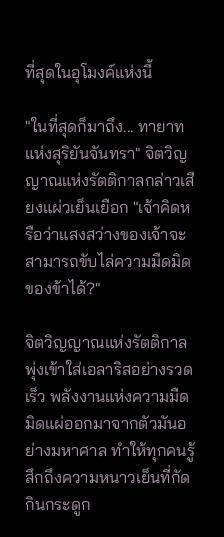ที่สุดในอุโมงค์แห่งนี้

"ในที่สุดก็มาถึง... ทายาทแห่งสุริยันจันทรา" จิตวิญญาณแห่งรัตติกาลกล่าวเสียงแผ่วเย็นเยือก "เจ้าคิดหรือว่าแสงสว่างของเจ้าจะสามารถขับไล่ความมืดมิดของข้าได้?"

จิตวิญญาณแห่งรัตติกาลพุ่งเข้าใส่เอลาริสอย่างรวดเร็ว พลังงานแห่งความมืดมิดแผ่ออกมาจากตัวมันอย่างมหาศาล ทำให้ทุกคนรู้สึกถึงความหนาวเย็นที่กัดกินกระดูก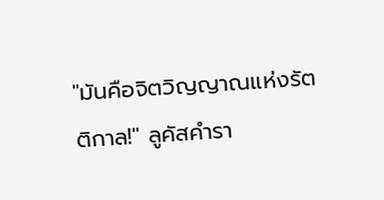"มันคือจิตวิญญาณแห่งรัตติกาล!" ลูคัสคำรา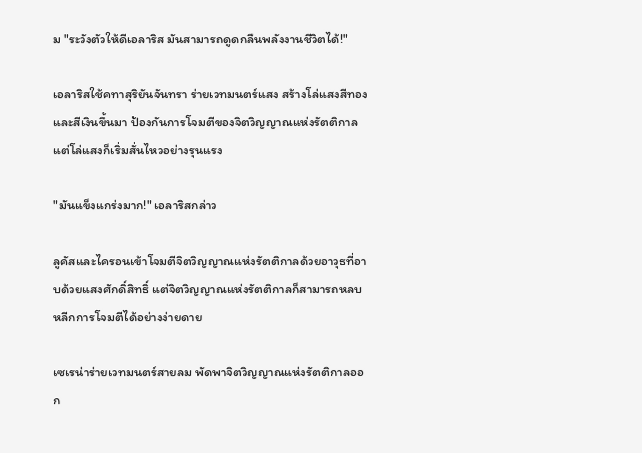ม "ระวังตัวให้ดีเอลาริส มันสามารถดูดกลืนพลังงานชีวิตได้!"

เอลาริสใช้คทาสุริยันจันทรา ร่ายเวทมนตร์แสง สร้างโล่แสงสีทองและสีเงินขึ้นมา ป้องกันการโจมตีของจิตวิญญาณแห่งรัตติกาล แต่โล่แสงก็เริ่มสั่นไหวอย่างรุนแรง

"มันแข็งแกร่งมาก!" เอลาริสกล่าว

ลูคัสและไครอนเข้าโจมตีจิตวิญญาณแห่งรัตติกาลด้วยอาวุธที่อาบด้วยแสงศักดิ์สิทธิ์ แต่จิตวิญญาณแห่งรัตติกาลก็สามารถหลบหลีกการโจมตีได้อย่างง่ายดาย

เซเรน่าร่ายเวทมนตร์สายลม พัดพาจิตวิญญาณแห่งรัตติกาลออก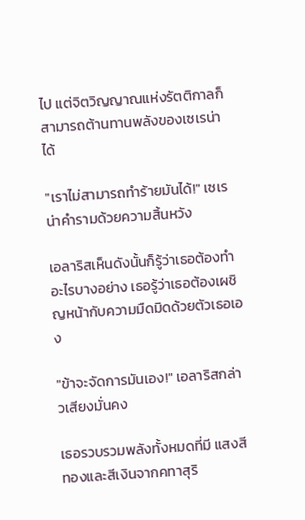ไป แต่จิตวิญญาณแห่งรัตติกาลก็สามารถต้านทานพลังของเซเรน่าได้

"เราไม่สามารถทำร้ายมันได้!" เซเรน่าคำรามด้วยความสิ้นหวัง

เอลาริสเห็นดังนั้นก็รู้ว่าเธอต้องทำอะไรบางอย่าง เธอรู้ว่าเธอต้องเผชิญหน้ากับความมืดมิดด้วยตัวเธอเอง

"ข้าจะจัดการมันเอง!" เอลาริสกล่าวเสียงมั่นคง

เธอรวบรวมพลังทั้งหมดที่มี แสงสีทองและสีเงินจากคทาสุริ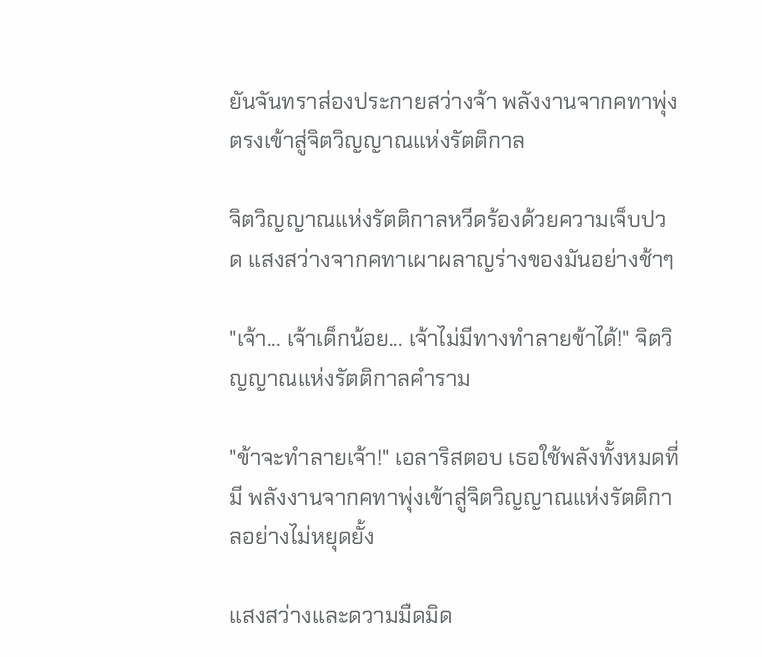ยันจันทราส่องประกายสว่างจ้า พลังงานจากคทาพุ่งตรงเข้าสู่จิตวิญญาณแห่งรัตติกาล

จิตวิญญาณแห่งรัตติกาลหวีดร้องด้วยความเจ็บปวด แสงสว่างจากคทาเผาผลาญร่างของมันอย่างช้าๆ

"เจ้า... เจ้าเด็กน้อย... เจ้าไม่มีทางทำลายข้าได้!" จิตวิญญาณแห่งรัตติกาลคำราม

"ข้าจะทำลายเจ้า!" เอลาริสตอบ เธอใช้พลังทั้งหมดที่มี พลังงานจากคทาพุ่งเข้าสู่จิตวิญญาณแห่งรัตติกาลอย่างไม่หยุดยั้ง

แสงสว่างและดวามมืดมิด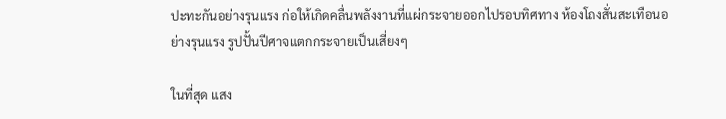ปะทะกันอย่างรุนแรง ก่อให้เกิดคลื่นพลังงานที่แผ่กระจายออกไปรอบทิศทาง ห้องโถงสั่นสะเทือนอย่างรุนแรง รูปปั้นปีศาจแตกกระจายเป็นเสี่ยงๆ

ในที่สุด แสง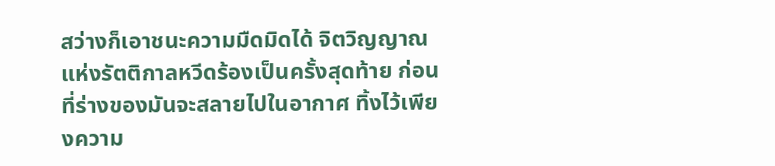สว่างก็เอาชนะความมืดมิดได้ จิตวิญญาณแห่งรัตติกาลหวีดร้องเป็นครั้งสุดท้าย ก่อนที่ร่างของมันจะสลายไปในอากาศ ทิ้งไว้เพียงความ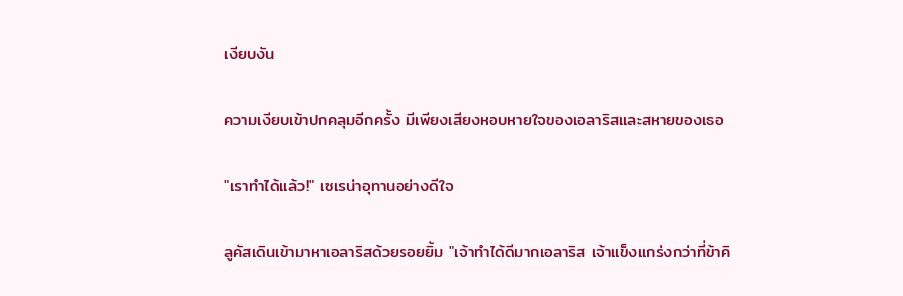เงียบงัน

ความเงียบเข้าปกคลุมอีกครั้ง มีเพียงเสียงหอบหายใจของเอลาริสและสหายของเธอ

"เราทำได้แล้ว!" เซเรน่าอุทานอย่างดีใจ

ลูคัสเดินเข้ามาหาเอลาริสด้วยรอยยิ้ม "เจ้าทำได้ดีมากเอลาริส เจ้าแข็งแกร่งกว่าที่ข้าคิ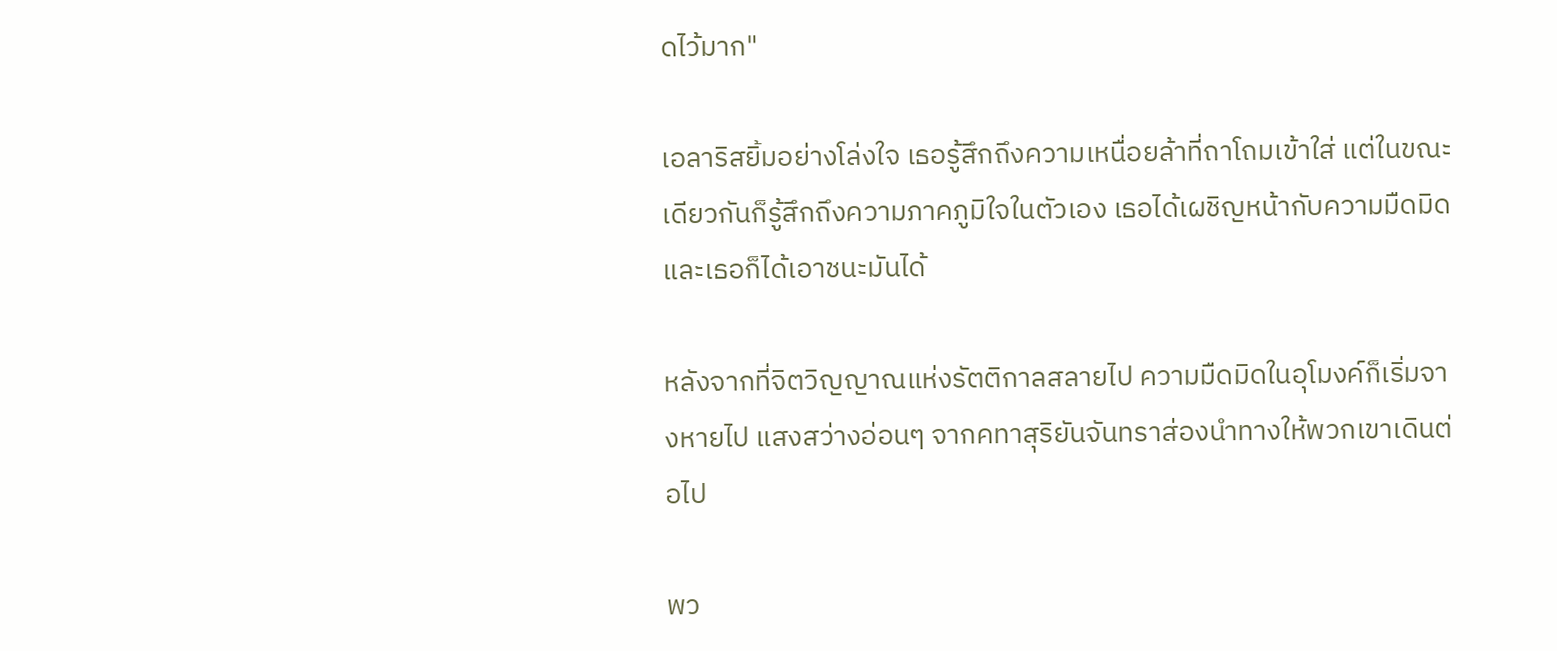ดไว้มาก"

เอลาริสยิ้มอย่างโล่งใจ เธอรู้สึกถึงความเหนื่อยล้าที่ถาโถมเข้าใส่ แต่ในขณะเดียวกันก็รู้สึกถึงความภาคภูมิใจในตัวเอง เธอได้เผชิญหน้ากับความมืดมิด และเธอก็ได้เอาชนะมันได้

หลังจากที่จิตวิญญาณแห่งรัตติกาลสลายไป ความมืดมิดในอุโมงค์ก็เริ่มจางหายไป แสงสว่างอ่อนๆ จากคทาสุริยันจันทราส่องนำทางให้พวกเขาเดินต่อไป

พว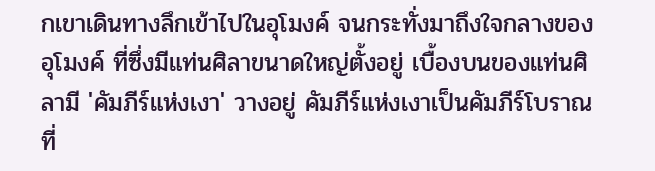กเขาเดินทางลึกเข้าไปในอุโมงค์ จนกระทั่งมาถึงใจกลางของอุโมงค์ ที่ซึ่งมีแท่นศิลาขนาดใหญ่ตั้งอยู่ เบื้องบนของแท่นศิลามี 'คัมภีร์แห่งเงา' วางอยู่ คัมภีร์แห่งเงาเป็นคัมภีร์โบราณที่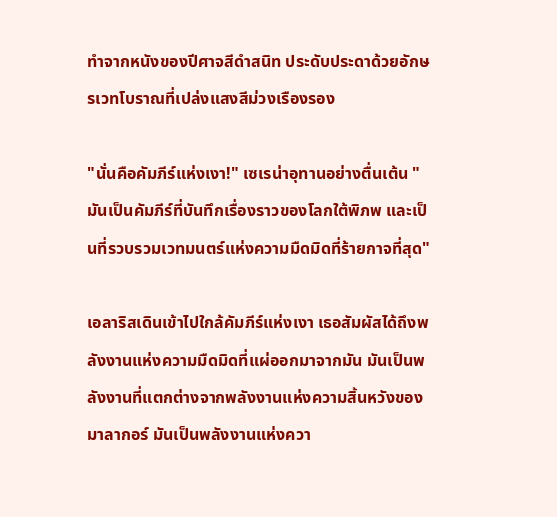ทำจากหนังของปีศาจสีดำสนิท ประดับประดาด้วยอักษรเวทโบราณที่เปล่งแสงสีม่วงเรืองรอง

"นั่นคือคัมภีร์แห่งเงา!" เซเรน่าอุทานอย่างตื่นเต้น "มันเป็นคัมภีร์ที่บันทึกเรื่องราวของโลกใต้พิภพ และเป็นที่รวบรวมเวทมนตร์แห่งความมืดมิดที่ร้ายกาจที่สุด"

เอลาริสเดินเข้าไปใกล้คัมภีร์แห่งเงา เธอสัมผัสได้ถึงพลังงานแห่งความมืดมิดที่แผ่ออกมาจากมัน มันเป็นพลังงานที่แตกต่างจากพลังงานแห่งความสิ้นหวังของมาลากอร์ มันเป็นพลังงานแห่งควา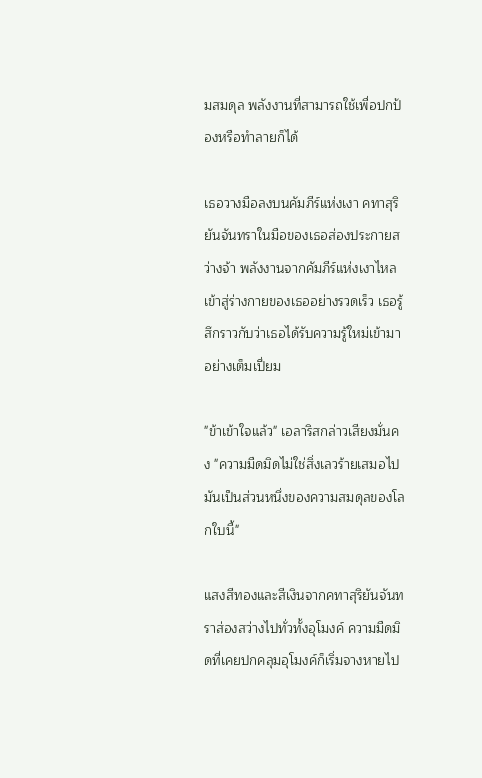มสมดุล พลังงานที่สามารถใช้เพื่อปกป้องหรือทำลายก็ได้

เธอวางมือลงบนคัมภีร์แห่งเงา คทาสุริยันจันทราในมือของเธอส่องประกายสว่างจ้า พลังงานจากคัมภีร์แห่งเงาไหลเข้าสู่ร่างกายของเธออย่างรวดเร็ว เธอรู้สึกราวกับว่าเธอได้รับความรู้ใหม่เข้ามาอย่างเต็มเปี่ยม

"ข้าเข้าใจแล้ว" เอลาริสกล่าวเสียงมั่นคง "ความมืดมิดไม่ใช่สิ่งเลวร้ายเสมอไป มันเป็นส่วนหนึ่งของความสมดุลของโลกใบนี้"

แสงสีทองและสีเงินจากคทาสุริยันจันทราส่องสว่างไปทั่วทั้งอุโมงค์ ความมืดมิดที่เคยปกคลุมอุโมงค์ก็เริ่มจางหายไป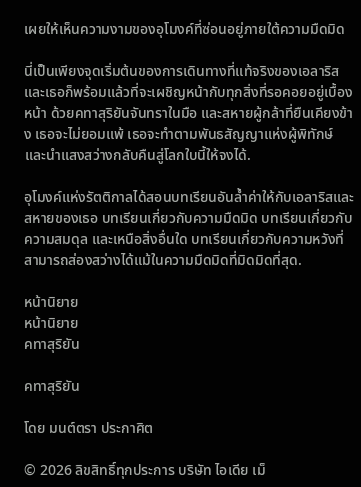เผยให้เห็นความงามของอุโมงค์ที่ซ่อนอยู่ภายใต้ความมืดมิด

นี่เป็นเพียงจุดเริ่มต้นของการเดินทางที่แท้จริงของเอลาริส และเธอก็พร้อมแล้วที่จะเผชิญหน้ากับทุกสิ่งที่รอคอยอยู่เบื้องหน้า ด้วยคทาสุริยันจันทราในมือ และสหายผู้กล้าที่ยืนเคียงข้าง เธอจะไม่ยอมแพ้ เธอจะทำตามพันธสัญญาแห่งผู้พิทักษ์ และนำแสงสว่างกลับคืนสู่โลกใบนี้ให้จงได้.

อุโมงค์แห่งรัตติกาลได้สอนบทเรียนอันล้ำค่าให้กับเอลาริสและสหายของเธอ บทเรียนเกี่ยวกับความมืดมิด บทเรียนเกี่ยวกับความสมดุล และเหนือสิ่งอื่นใด บทเรียนเกี่ยวกับความหวังที่สามารถส่องสว่างได้แม้ในความมืดมิดที่มิดมิดที่สุด.

หน้านิยาย
หน้านิยาย
คทาสุริยัน

คทาสุริยัน

โดย มนต์ตรา ประกาศิต

© 2026 ลิขสิทธิ์ทุกประการ บริษัท ไอเดีย เม็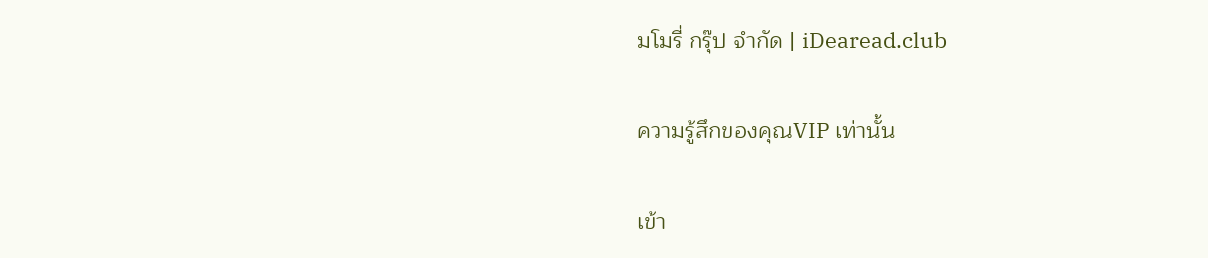มโมรี่ กรุ๊ป จำกัด | iDearead.club

ความรู้สึกของคุณVIP เท่านั้น

เข้า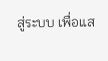สู่ระบบ เพื่อแส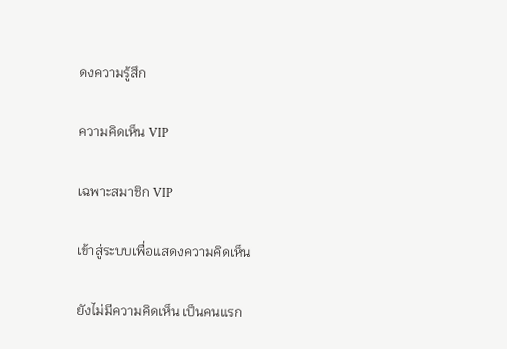ดงความรู้สึก

ความคิดเห็น VIP

เฉพาะสมาชิก VIP

เข้าสู่ระบบเพื่อแสดงความคิดเห็น

ยังไม่มีความคิดเห็น เป็นคนแรก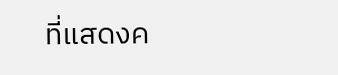ที่แสดงค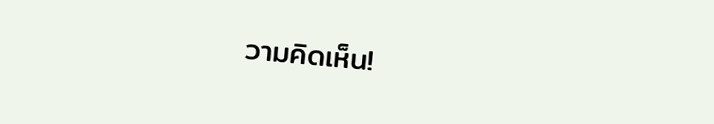วามคิดเห็น!